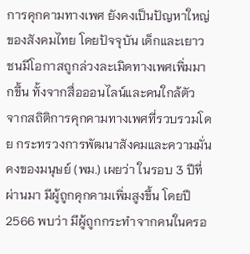การคุกคามทางเพศ ยังคงเป็นปัญหาใหญ่ของสังคมไทย โดยปัจจุบัน เด็กและเยาวชนมีโอกาสถูกล่วงละเมิดทางเพศเพิ่มมากขึ้น ทั้งจากสื่อออนไลน์และคนใกล้ตัว
จากสถิติการคุกคามทางเพศที่รวบรวมโดย กระทรวงการพัฒนาสังคมและความมั่นคงของมนุษย์ (พม.) เผยว่า ในรอบ 3 ปีที่ผ่านมา มีผู้ถูกคุกคามเพิ่มสูงขึ้น โดยปี 2566 พบว่า มีผู้ถูกกระทำจากคนในครอ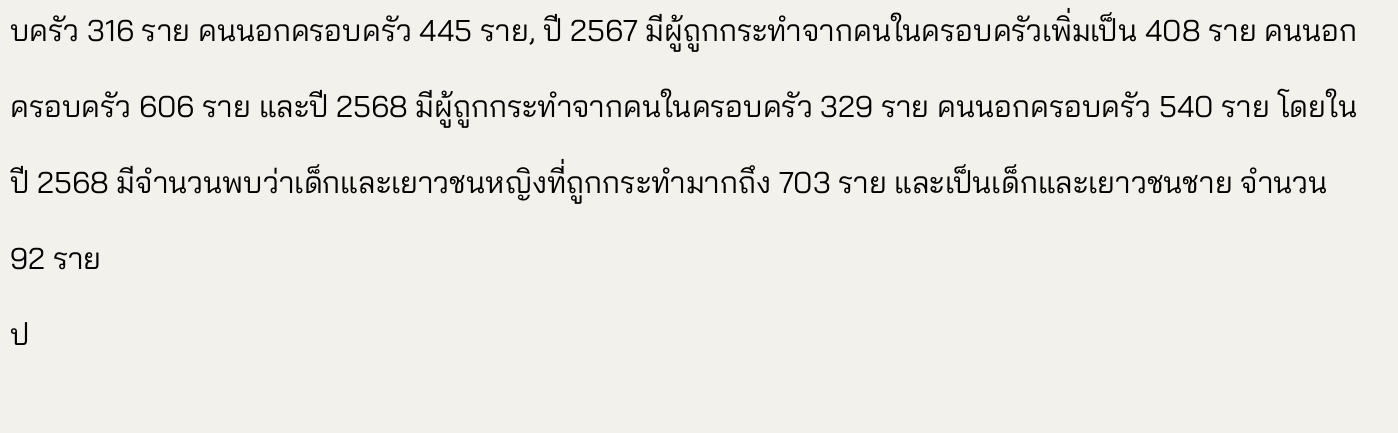บครัว 316 ราย คนนอกครอบครัว 445 ราย, ปี 2567 มีผู้ถูกกระทำจากคนในครอบครัวเพิ่มเป็น 408 ราย คนนอกครอบครัว 606 ราย และปี 2568 มีผู้ถูกกระทำจากคนในครอบครัว 329 ราย คนนอกครอบครัว 540 ราย โดยในปี 2568 มีจำนวนพบว่าเด็กและเยาวชนหญิงที่ถูกกระทำมากถึง 703 ราย และเป็นเด็กและเยาวชนชาย จำนวน 92 ราย
ป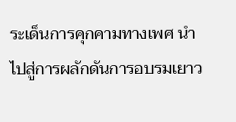ระเด็นการคุกคามทางเพศ นำไปสู่การผลักดันการอบรมเยาว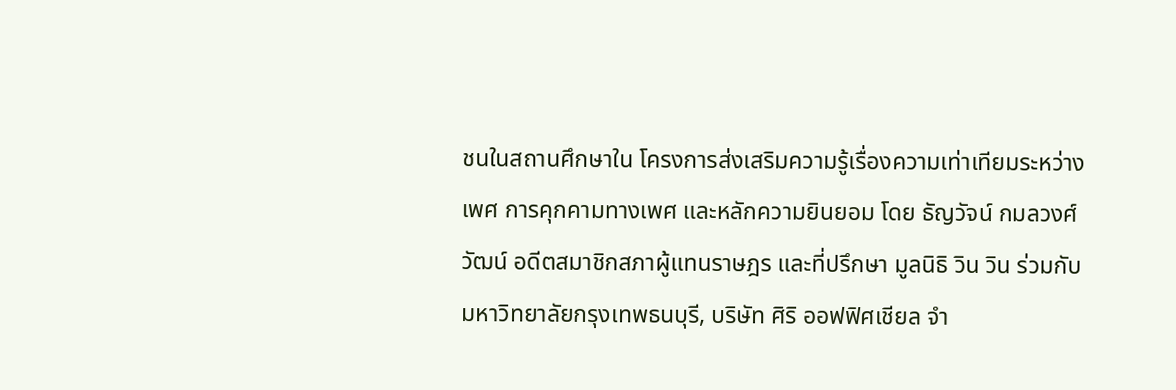ชนในสถานศึกษาใน โครงการส่งเสริมความรู้เรื่องความเท่าเทียมระหว่างเพศ การคุกคามทางเพศ และหลักความยินยอม โดย ธัญวัจน์ กมลวงศ์วัฒน์ อดีตสมาชิกสภาผู้แทนราษฎร และที่ปรึกษา มูลนิธิ วิน วิน ร่วมกับ มหาวิทยาลัยกรุงเทพธนบุรี, บริษัท ศิริ ออฟฟิศเชียล จำ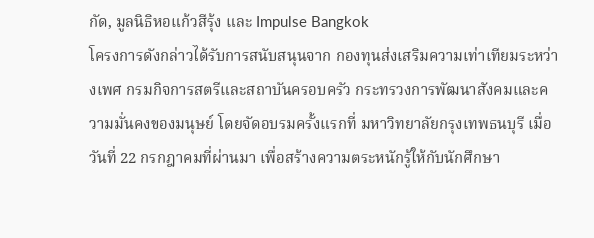กัด, มูลนิธิหอแก้วสีรุ้ง และ Impulse Bangkok
โครงการดังกล่าวได้รับการสนับสนุนจาก กองทุนส่งเสริมความเท่าเทียมระหว่างเพศ กรมกิจการสตรีและสถาบันครอบครัว กระทรวงการพัฒนาสังคมและความมั่นคงของมนุษย์ โดยจัดอบรมครั้งแรกที่ มหาวิทยาลัยกรุงเทพธนบุรี เมื่อวันที่ 22 กรกฎาคมที่ผ่านมา เพื่อสร้างความตระหนักรู้ให้กับนักศึกษา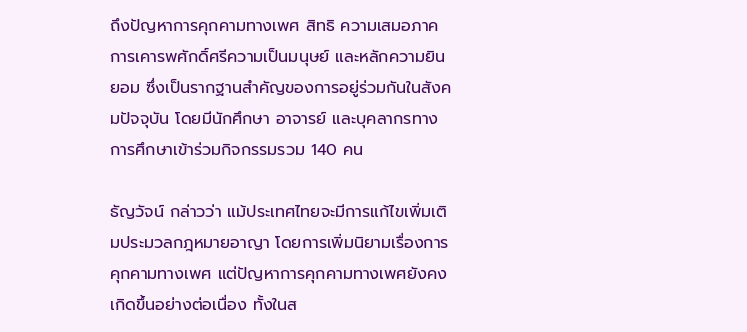ถึงปัญหาการคุกคามทางเพศ สิทธิ ความเสมอภาค การเคารพศักดิ์ศรีความเป็นมนุษย์ และหลักความยินยอม ซึ่งเป็นรากฐานสำคัญของการอยู่ร่วมกันในสังคมปัจจุบัน โดยมีนักศึกษา อาจารย์ และบุคลากรทางการศึกษาเข้าร่วมกิจกรรมรวม 140 คน

ธัญวัจน์ กล่าวว่า แม้ประเทศไทยจะมีการแก้ไขเพิ่มเติมประมวลกฎหมายอาญา โดยการเพิ่มนิยามเรื่องการคุกคามทางเพศ แต่ปัญหาการคุกคามทางเพศยังคงเกิดขึ้นอย่างต่อเนื่อง ทั้งในส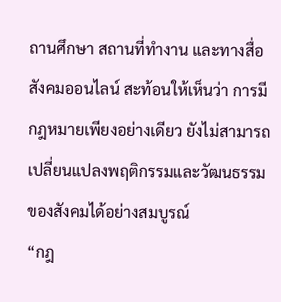ถานศึกษา สถานที่ทำงาน และทางสื่อสังคมออนไลน์ สะท้อนให้เห็นว่า การมีกฎหมายเพียงอย่างเดียว ยังไม่สามารถเปลี่ยนแปลงพฤติกรรมและวัฒนธรรมของสังคมได้อย่างสมบูรณ์
“กฎ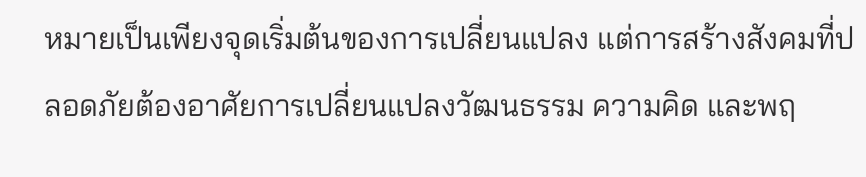หมายเป็นเพียงจุดเริ่มต้นของการเปลี่ยนแปลง แต่การสร้างสังคมที่ปลอดภัยต้องอาศัยการเปลี่ยนแปลงวัฒนธรรม ความคิด และพฤ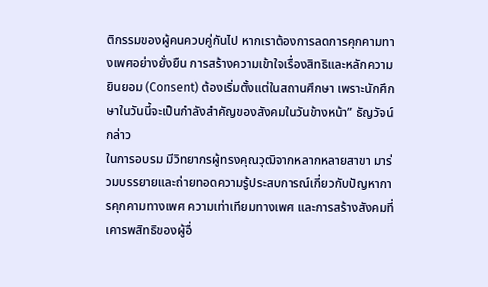ติกรรมของผู้คนควบคู่กันไป หากเราต้องการลดการคุกคามทางเพศอย่างยั่งยืน การสร้างความเข้าใจเรื่องสิทธิและหลักความยินยอม (Consent) ต้องเริ่มตั้งแต่ในสถานศึกษา เพราะนักศึกษาในวันนี้จะเป็นกำลังสำคัญของสังคมในวันข้างหน้า” ธัญวัจน์กล่าว
ในการอบรม มีวิทยากรผู้ทรงคุณวุฒิจากหลากหลายสาขา มาร่วมบรรยายและถ่ายทอดความรู้ประสบการณ์เกี่ยวกับปัญหาการคุกคามทางเพศ ความเท่าเทียมทางเพศ และการสร้างสังคมที่เคารพสิทธิของผู้อื่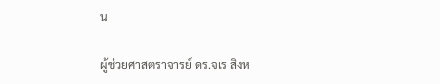น

ผู้ช่วยศาสตราจารย์ ดร.จเร สิงห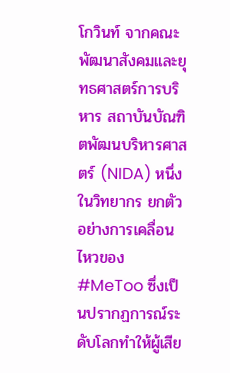โกวินท์ จากคณะพัฒนาสังคมและยุทธศาสตร์การบริหาร สถาบันบัณฑิตพัฒนบริหารศาสตร์ (NIDA) หนึ่งในวิทยากร ยกตัวอย่างการเคลื่อนไหวของ #MeToo ซึ่งเป็นปรากฏการณ์ระดับโลกทำให้ผู้เสีย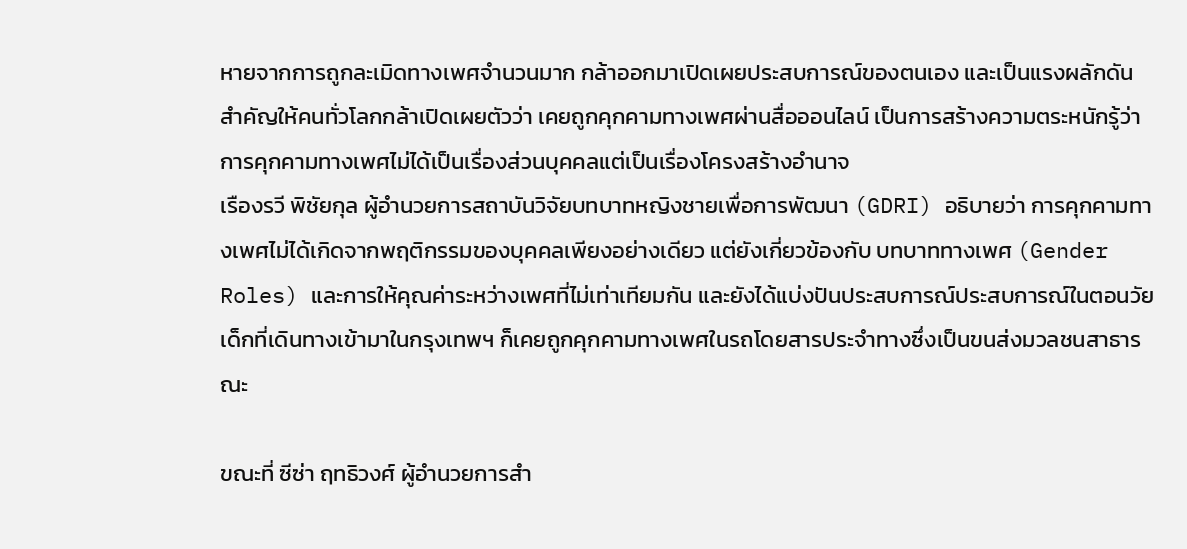หายจากการถูกละเมิดทางเพศจำนวนมาก กล้าออกมาเปิดเผยประสบการณ์ของตนเอง และเป็นแรงผลักดันสำคัญให้คนทั่วโลกกล้าเปิดเผยตัวว่า เคยถูกคุกคามทางเพศผ่านสื่อออนไลน์ เป็นการสร้างความตระหนักรู้ว่า การคุกคามทางเพศไม่ได้เป็นเรื่องส่วนบุคคลแต่เป็นเรื่องโครงสร้างอำนาจ
เรืองรวี พิชัยกุล ผู้อำนวยการสถาบันวิจัยบทบาทหญิงชายเพื่อการพัฒนา (GDRI) อธิบายว่า การคุกคามทางเพศไม่ได้เกิดจากพฤติกรรมของบุคคลเพียงอย่างเดียว แต่ยังเกี่ยวข้องกับ บทบาททางเพศ (Gender Roles) และการให้คุณค่าระหว่างเพศที่ไม่เท่าเทียมกัน และยังได้แบ่งปันประสบการณ์ประสบการณ์ในตอนวัยเด็กที่เดินทางเข้ามาในกรุงเทพฯ ก็เคยถูกคุกคามทางเพศในรถโดยสารประจำทางซึ่งเป็นขนส่งมวลชนสาธารณะ

ขณะที่ ซีซ่า ฤทธิวงศ์ ผู้อำนวยการสำ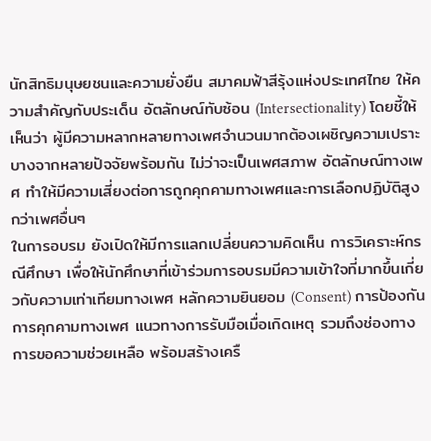นักสิทธิมนุษยชนและความยั่งยืน สมาคมฟ้าสีรุ้งแห่งประเทศไทย ให้ความสำคัญกับประเด็น อัตลักษณ์ทับซ้อน (Intersectionality) โดยชี้ให้เห็นว่า ผู้มีความหลากหลายทางเพศจำนวนมากต้องเผชิญความเปราะบางจากหลายปัจจัยพร้อมกัน ไม่ว่าจะเป็นเพศสภาพ อัตลักษณ์ทางเพศ ทำให้มีความเสี่ยงต่อการถูกคุกคามทางเพศและการเลือกปฏิบัติสูงกว่าเพศอื่นๆ
ในการอบรม ยังเปิดให้มีการแลกเปลี่ยนความคิดเห็น การวิเคราะห์กรณีศึกษา เพื่อให้นักศึกษาที่เข้าร่วมการอบรมมีความเข้าใจที่มากขึ้นเกี่ยวกับความเท่าเทียมทางเพศ หลักความยินยอม (Consent) การป้องกันการคุกคามทางเพศ แนวทางการรับมือเมื่อเกิดเหตุ รวมถึงช่องทางการขอความช่วยเหลือ พร้อมสร้างเครื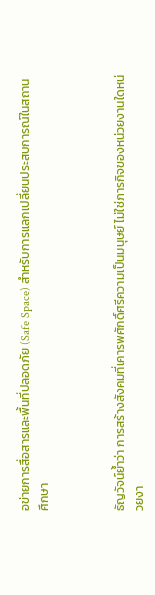อข่ายการสื่อสารและพื้นที่ปลอดภัย (Safe Space) สำหรับการแลกเปลี่ยนประสบการณ์ในสถานศึกษา



ธัญวัจน์ย้ำว่า การสร้างสังคมที่เคารพศักดิ์ศรีความเป็นมนุษย์ ไม่ใช่ภารกิจของหน่วยงานใดหน่วยงา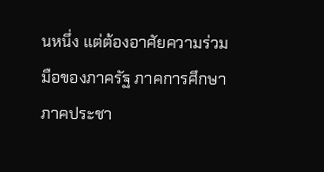นหนึ่ง แต่ต้องอาศัยความร่วมมือของภาครัฐ ภาคการศึกษา ภาคประชา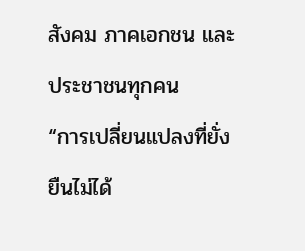สังคม ภาคเอกชน และประชาชนทุกคน
“การเปลี่ยนแปลงที่ยั่งยืนไม่ได้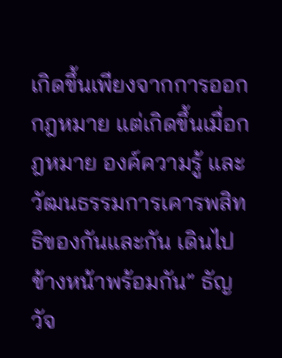เกิดขึ้นเพียงจากการออกกฎหมาย แต่เกิดขึ้นเมื่อกฎหมาย องค์ความรู้ และวัฒนธรรมการเคารพสิทธิของกันและกัน เดินไปข้างหน้าพร้อมกัน” ธัญวัจ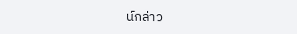น์กล่าว